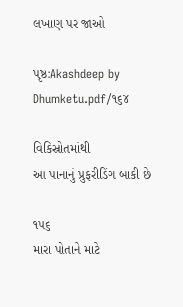લખાણ પર જાઓ

પૃષ્ઠ:Akashdeep by Dhumketu.pdf/૧૬૪

વિકિસ્રોતમાંથી
આ પાનાનું પ્રુફરીડિંગ બાકી છે

૧૫૬
મારા પોતાને માટે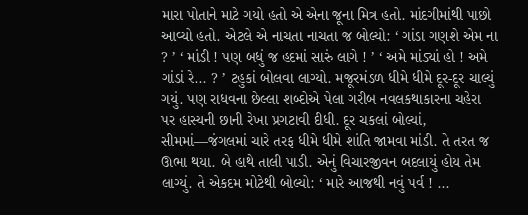મારા પોતાને માટે ગયો હતો એ એના જૂના મિત્ર હતો. માંદગીમાંથી પાછો આવ્યો હતો. એટલે એ નાચતા નાચતા જ બોલ્યો: ‘ ગાંડા ગણશે એમ ના ? ’ ‘ માંડી ! પણ બધું જ હદમાં સારું લાગે ! ’ ‘ અમે માંડ્યાં હો ! અમે ગાંડાં રે... ? ’ ટહુકાં બોલવા લાગ્યો. મજૂરમંડળ ધીમે ધીમે દૂર-દૂર ચાલ્યું ગયું. પણ રાધવના છેલ્લા શબ્દોએ પેલા ગરીબ નવલકથાકારના ચહેરા પર હાસ્યની છાની રેખા પ્રગટાવી દીધી. દૂર ચકલાં બોલ્યાં, સીમમાં—જંગલમાં ચારે તરફ ધીમે ધીમે શાંતિ જામવા માંડી. તે તરત જ ઊભા થયા. બે હાથે તાલી પાડી. એનું વિચારજીવન બદલાયું હોય તેમ લાગ્યું. તે એકદમ મોટેથી બોલ્યો: ‘ મારે આજથી નવું પર્વ ! ...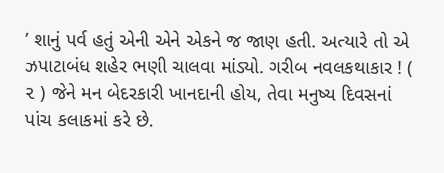’ શાનું પર્વ હતું એની એને એકને જ જાણ હતી. અત્યારે તો એ ઝપાટાબંધ શહેર ભણી ચાલવા માંડ્યો. ગરીબ નવલકથાકાર ! ( ૨ ) જેને મન બેદરકારી ખાનદાની હોય, તેવા મનુષ્ય દિવસનાં પાંચ કલાકમાં કરે છે.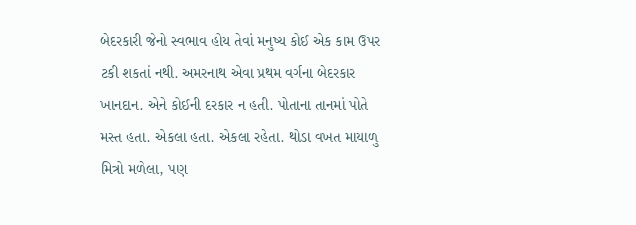બેદરકારી જેનો સ્વભાવ હોય તેવાં મનુષ્ય કોઈ એક કામ ઉપર ટકી શકતાં નથી. અમરનાથ એવા પ્રથમ વર્ગના બેદરકાર ખાનદાન. એને કોઈની દરકાર ન હતી. પોતાના તાનમાં પોતે મસ્ત હતા. એકલા હતા. એકલા રહેતા. થોડા વખત માયાળુ મિત્રો મળેલા, પણ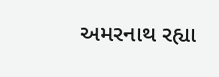અમરનાથ રહ્યા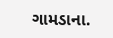ગામડાના.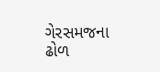ગેરસમજના ઢોળ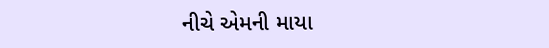નીચે એમની માયા